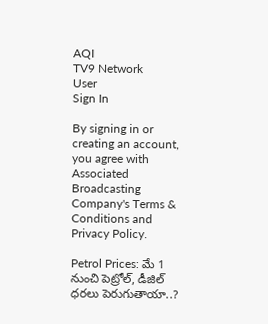AQI
TV9 Network
User
Sign In

By signing in or creating an account, you agree with Associated Broadcasting Company's Terms & Conditions and Privacy Policy.

Petrol Prices: మే 1 నుంచి పెట్రోల్, డీజిల్ ధరలు పెరుగుతాయా..?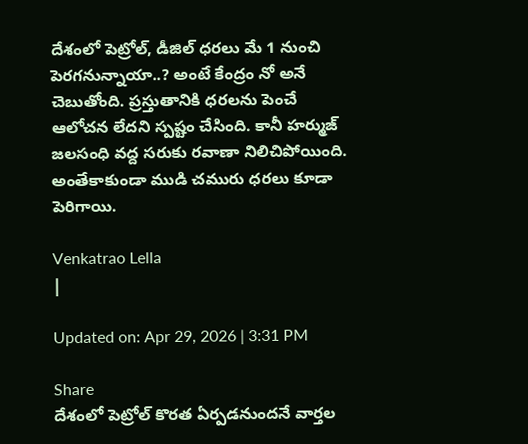దేశంలో పెట్రోల్, డీజిల్ ధరలు మే 1 నుంచి పెరగనున్నాయా..? అంటే కేంద్రం నో అనే చెబుతోంది. ప్రస్తుతానికి ధరలను పెంచే ఆలోచన లేదని స్పష్టం చేసింది. కానీ హర్ముజ్ జలసంధి వద్ద సరుకు రవాణా నిలిచిపోయింది. అంతేకాకుండా ముడి చమురు ధరలు కూడా పెరిగాయి.

Venkatrao Lella
|

Updated on: Apr 29, 2026 | 3:31 PM

Share
దేశంలో పెట్రోల్ కొరత ఏర్పడనుందనే వార్తల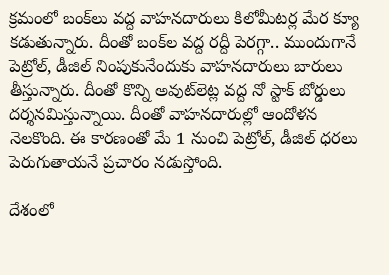క్రమంలో బంక్‌లు వద్ద వాహనదారులు కిలోమీటర్ల మేర క్యూ కడుతున్నారు. దీంతో బంక్‌ల వద్ద రద్దీ పెరగ్గా.. ముందుగానే పెట్రోల్, డీజిల్ నింపుకునేందుకు వాహనదారులు బారులు తీస్తున్నారు. దీంతో కొన్ని అవుట్‌లెట్ల వద్ద నో స్టాక్ బోర్డులు దర్శనమిస్తున్నాయి. దీంతో వాహనదారుల్లో ఆందోళన నెలకొంది. ఈ కారణంతో మే 1 నుంచి పెట్రోల్, డీజిల్ ధరలు పెరుగుతాయనే ప్రచారం నడుస్తోంది.

దేశంలో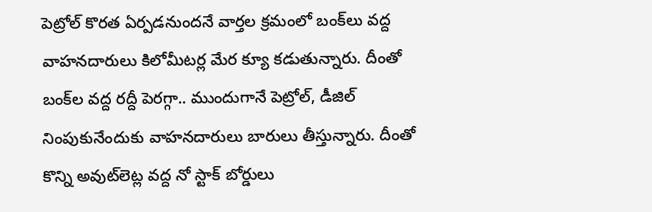పెట్రోల్ కొరత ఏర్పడనుందనే వార్తల క్రమంలో బంక్‌లు వద్ద వాహనదారులు కిలోమీటర్ల మేర క్యూ కడుతున్నారు. దీంతో బంక్‌ల వద్ద రద్దీ పెరగ్గా.. ముందుగానే పెట్రోల్, డీజిల్ నింపుకునేందుకు వాహనదారులు బారులు తీస్తున్నారు. దీంతో కొన్ని అవుట్‌లెట్ల వద్ద నో స్టాక్ బోర్డులు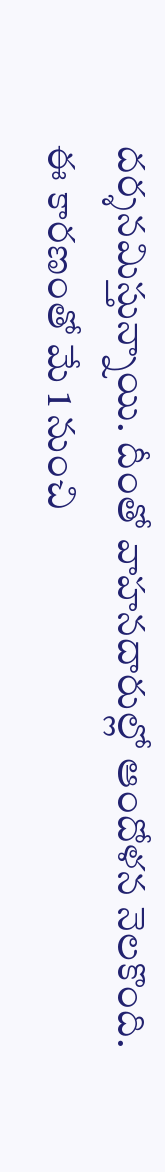దర్శనమిస్తున్నాయి. దీంతో వాహనదారుల్లో ఆందోళన నెలకొంది. ఈ కారణంతో మే 1 నుంచి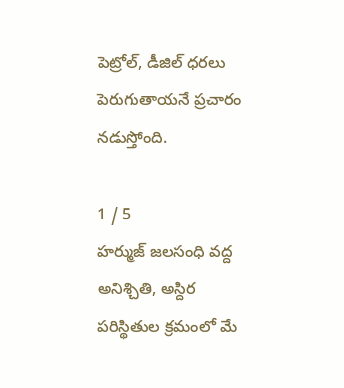పెట్రోల్, డీజిల్ ధరలు పెరుగుతాయనే ప్రచారం నడుస్తోంది.

1 / 5
హర్ముజ్ జలసంధి వద్ద అనిశ్చితి, అస్దిర పరిస్థితుల క్రమంలో మే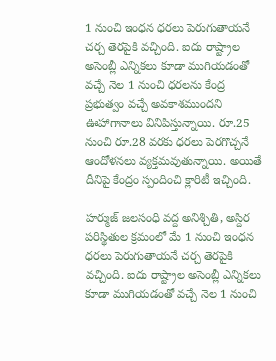1 నుంచి ఇంధన ధరలు పెరుగుతాయనే చర్చ తెరపైకి వచ్చింది. ఐదు రాష్ట్రాల అసెంబ్లీ ఎన్నికలు కూడా ముగియడంతో వచ్చే నెల 1 నుంచి ధరలను కేంద్ర ప్రభుత్వం వచ్చే అవకాశముందని ఊహాగానాలు వినిపిస్తున్నాయి. రూ.25 నుంచి రూ.28 వరకు ధరలు పెరగొచ్చనే ఆందోళనలు వ్యక్తమవుతున్నాయి. అయితే దీనిపై కేంద్రం స్పందించి క్లారిటీ ఇచ్చింది.

హర్ముజ్ జలసంధి వద్ద అనిశ్చితి, అస్దిర పరిస్థితుల క్రమంలో మే 1 నుంచి ఇంధన ధరలు పెరుగుతాయనే చర్చ తెరపైకి వచ్చింది. ఐదు రాష్ట్రాల అసెంబ్లీ ఎన్నికలు కూడా ముగియడంతో వచ్చే నెల 1 నుంచి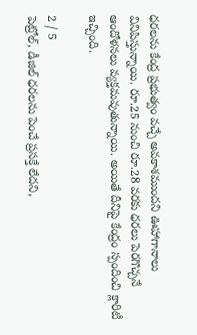ధరలను కేంద్ర ప్రభుత్వం వచ్చే అవకాశముందని ఊహాగానాలు వినిపిస్తున్నాయి. రూ.25 నుంచి రూ.28 వరకు ధరలు పెరగొచ్చనే ఆందోళనలు వ్యక్తమవుతున్నాయి. అయితే దీనిపై కేంద్రం స్పందించి క్లారిటీ ఇచ్చింది.

2 / 5
పెట్రోల్, డీజిల్ ధరలను పెంచే ప్రసక్తే లేదని,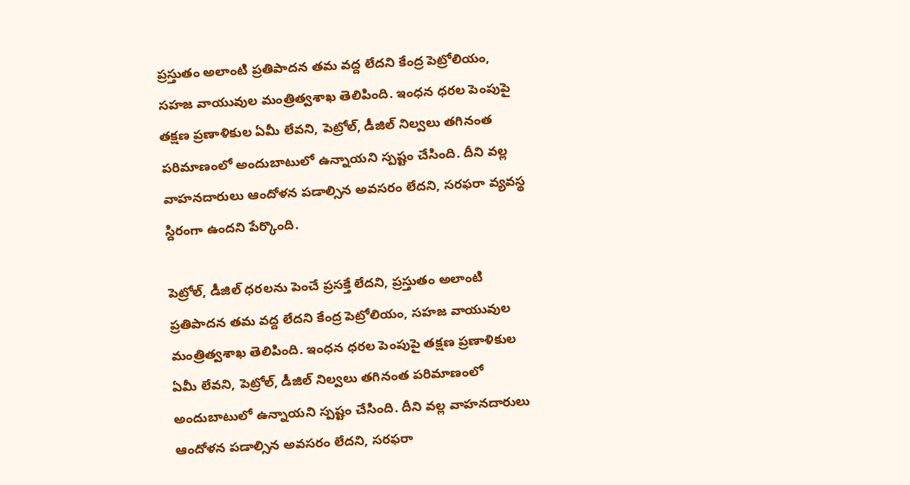ప్రస్తుతం అలాంటి ప్రతిపాదన తమ వద్ద లేదని కేంద్ర పెట్రోలియం, సహజ వాయువుల మంత్రిత్వశాఖ తెలిపింది. ఇంధన ధరల పెంపుపై తక్షణ ప్రణాళికుల ఏమీ లేవని, పెట్రోల్, డీజిల్ నిల్వలు తగినంత పరిమాణంలో అందుబాటులో ఉన్నాయని స్పష్టం చేసింది. దీని వల్ల వాహనదారులు ఆందోళన పడాల్సిన అవసరం లేదని, సరఫరా వ్యవస్థ స్దిరంగా ఉందని పేర్కొంది.

పెట్రోల్, డీజిల్ ధరలను పెంచే ప్రసక్తే లేదని, ప్రస్తుతం అలాంటి ప్రతిపాదన తమ వద్ద లేదని కేంద్ర పెట్రోలియం, సహజ వాయువుల మంత్రిత్వశాఖ తెలిపింది. ఇంధన ధరల పెంపుపై తక్షణ ప్రణాళికుల ఏమీ లేవని, పెట్రోల్, డీజిల్ నిల్వలు తగినంత పరిమాణంలో అందుబాటులో ఉన్నాయని స్పష్టం చేసింది. దీని వల్ల వాహనదారులు ఆందోళన పడాల్సిన అవసరం లేదని, సరఫరా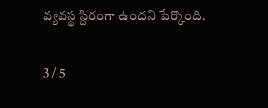వ్యవస్థ స్దిరంగా ఉందని పేర్కొంది.

3 / 5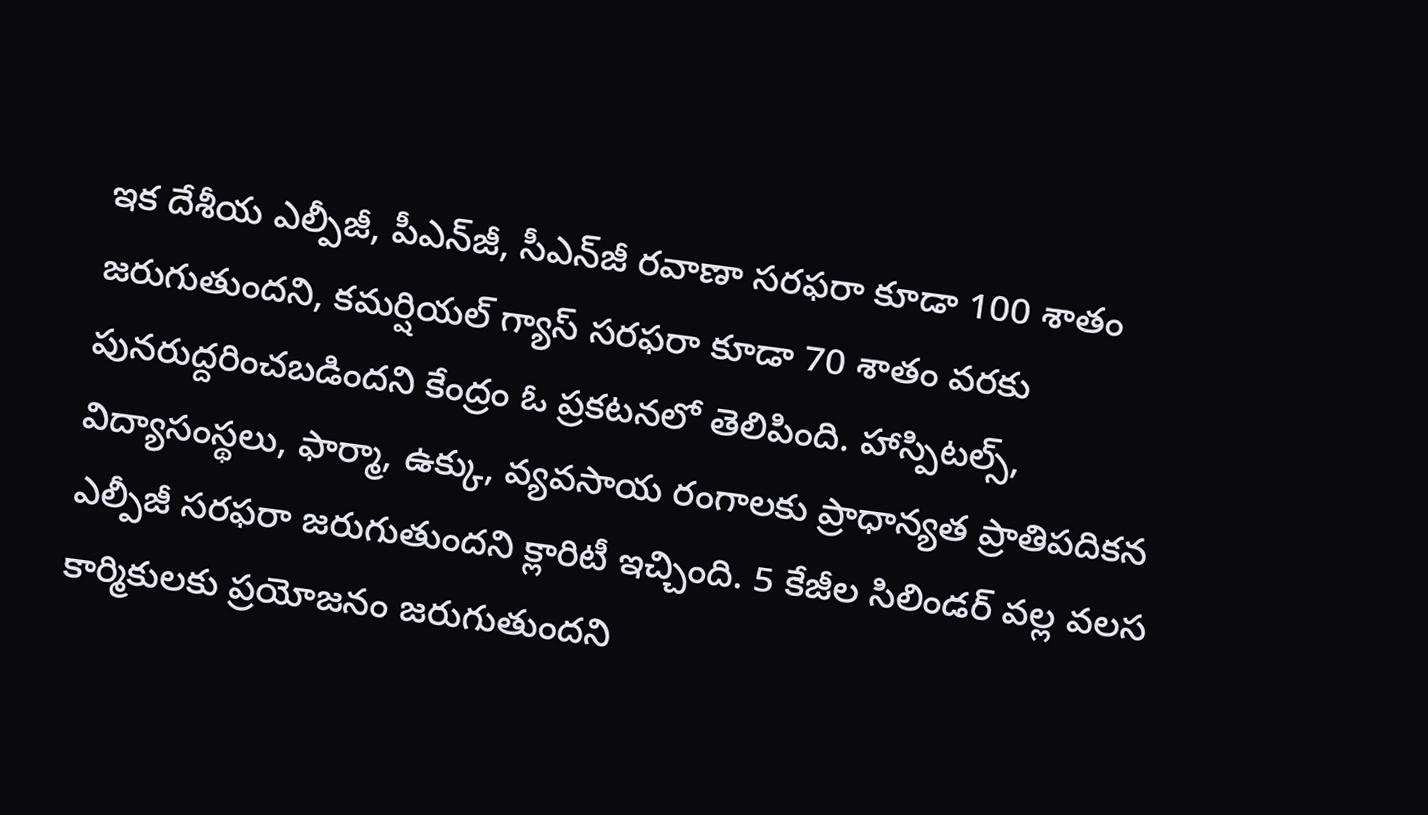ఇక దేశీయ ఎల్పీజీ, పీఎన్‌జీ, సీఎన్‌జీ రవాణా సరఫరా కూడా 100 శాతం జరుగుతుందని, కమర్షియల్ గ్యాస్ సరఫరా కూడా 70 శాతం వరకు పునరుద్దరించబడిందని కేంద్రం ఓ ప్రకటనలో తెలిపింది. హాస్పిటల్స్, విద్యాసంస్థలు, ఫార్మా, ఉక్కు, వ్యవసాయ రంగాలకు ప్రాధాన్యత ప్రాతిపదికన ఎల్పీజీ సరఫరా జరుగుతుందని క్లారిటీ ఇచ్చింది. 5 కేజీల సిలిండర్ వల్ల వలస కార్మికులకు ప్రయోజనం జరుగుతుందని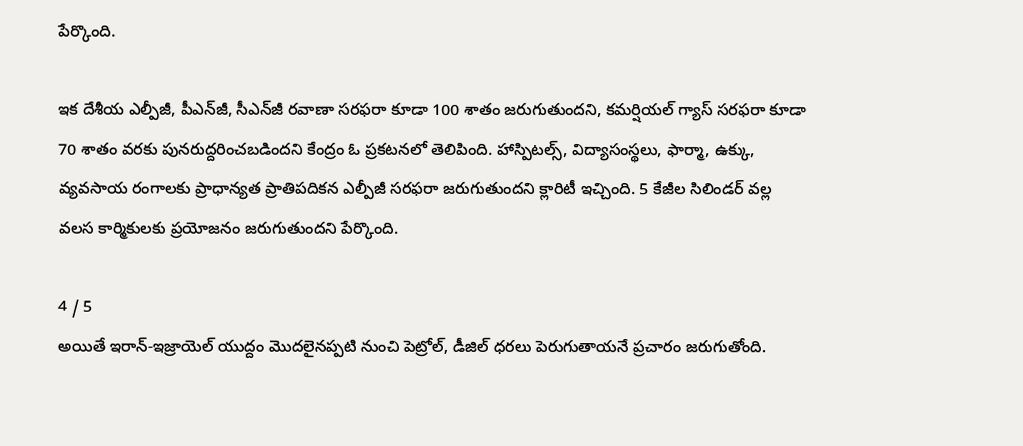పేర్కొంది.

ఇక దేశీయ ఎల్పీజీ, పీఎన్‌జీ, సీఎన్‌జీ రవాణా సరఫరా కూడా 100 శాతం జరుగుతుందని, కమర్షియల్ గ్యాస్ సరఫరా కూడా 70 శాతం వరకు పునరుద్దరించబడిందని కేంద్రం ఓ ప్రకటనలో తెలిపింది. హాస్పిటల్స్, విద్యాసంస్థలు, ఫార్మా, ఉక్కు, వ్యవసాయ రంగాలకు ప్రాధాన్యత ప్రాతిపదికన ఎల్పీజీ సరఫరా జరుగుతుందని క్లారిటీ ఇచ్చింది. 5 కేజీల సిలిండర్ వల్ల వలస కార్మికులకు ప్రయోజనం జరుగుతుందని పేర్కొంది.

4 / 5
అయితే ఇరాన్-ఇజ్రాయెల్ యుద్దం మొదలైనప్పటి నుంచి పెట్రోల్, డీజిల్ ధరలు పెరుగుతాయనే ప్రచారం జరుగుతోంది.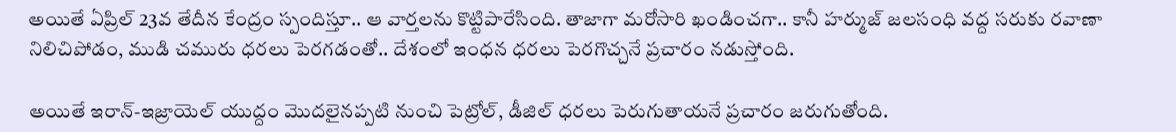అయితే ఏప్రిల్ 23వ తేదీన కేంద్రం స్పందిస్తూ.. ఆ వార్తలను కొట్టిపారేసింది. తాజాగా మరోసారి ఖండించగా.. కానీ హర్ముజ్ జలసంధి వద్ద సరుకు రవాణా నిలిచిపోడం, ముడి చమురు ధరలు పెరగడంతో.. దేశంలో ఇంధన ధరలు పెరగొచ్చనే ప్రచారం నడుస్తోంది.

అయితే ఇరాన్-ఇజ్రాయెల్ యుద్దం మొదలైనప్పటి నుంచి పెట్రోల్, డీజిల్ ధరలు పెరుగుతాయనే ప్రచారం జరుగుతోంది.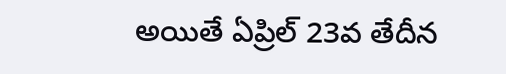అయితే ఏప్రిల్ 23వ తేదీన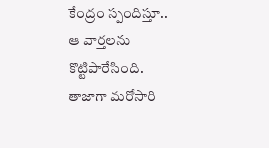కేంద్రం స్పందిస్తూ.. ఆ వార్తలను కొట్టిపారేసింది. తాజాగా మరోసారి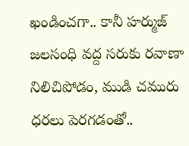ఖండించగా.. కానీ హర్ముజ్ జలసంధి వద్ద సరుకు రవాణా నిలిచిపోడం, ముడి చమురు ధరలు పెరగడంతో..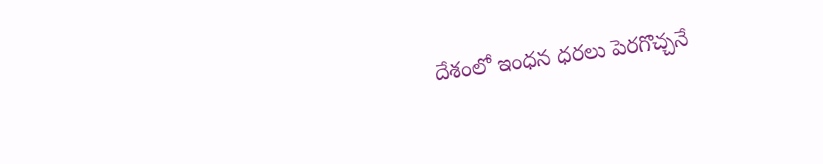దేశంలో ఇంధన ధరలు పెరగొచ్చనే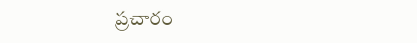ప్రచారం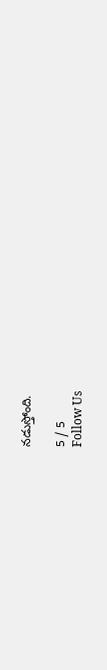నడుస్తోంది.

5 / 5
Follow Us